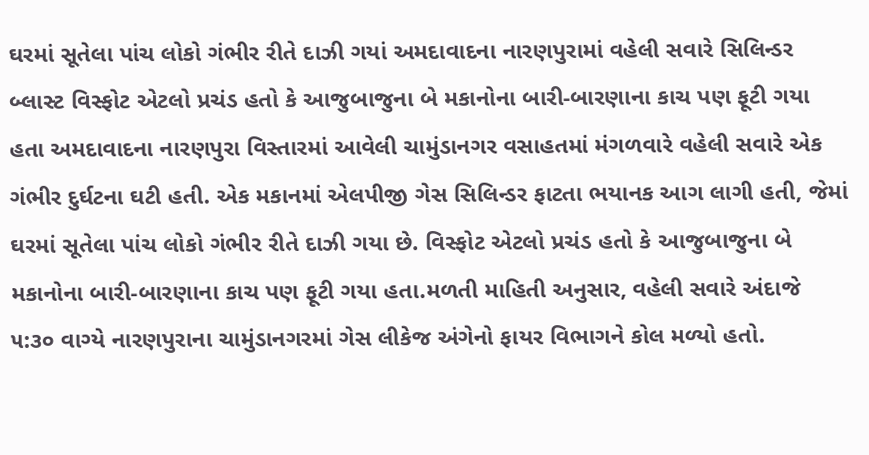ઘરમાં સૂતેલા પાંચ લોકો ગંભીર રીતે દાઝી ગયાં અમદાવાદના નારણપુરામાં વહેલી સવારે સિલિન્ડર બ્લાસ્ટ વિસ્ફોટ એટલો પ્રચંડ હતો કે આજુબાજુના બે મકાનોના બારી-બારણાના કાચ પણ ફૂટી ગયા હતા અમદાવાદના નારણપુરા વિસ્તારમાં આવેલી ચામુંડાનગર વસાહતમાં મંગળવારે વહેલી સવારે એક ગંભીર દુર્ઘટના ઘટી હતી. એક મકાનમાં એલપીજી ગેસ સિલિન્ડર ફાટતા ભયાનક આગ લાગી હતી, જેમાં ઘરમાં સૂતેલા પાંચ લોકો ગંભીર રીતે દાઝી ગયા છે. વિસ્ફોટ એટલો પ્રચંડ હતો કે આજુબાજુના બે મકાનોના બારી-બારણાના કાચ પણ ફૂટી ગયા હતા.મળતી માહિતી અનુસાર, વહેલી સવારે અંદાજે ૫:૩૦ વાગ્યે નારણપુરાના ચામુંડાનગરમાં ગેસ લીકેજ અંગેનો ફાયર વિભાગને કોલ મળ્યો હતો.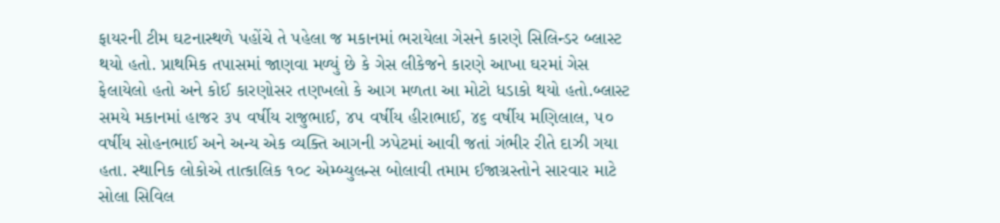ફાયરની ટીમ ઘટનાસ્થળે પહોંચે તે પહેલા જ મકાનમાં ભરાયેલા ગેસને કારણે સિલિન્ડર બ્લાસ્ટ થયો હતો. પ્રાથમિક તપાસમાં જાણવા મળ્યું છે કે ગેસ લીકેજને કારણે આખા ઘરમાં ગેસ ફેલાયેલો હતો અને કોઈ કારણોસર તણખલો કે આગ મળતા આ મોટો ધડાકો થયો હતો.બ્લાસ્ટ સમયે મકાનમાં હાજર ૩૫ વર્ષીય રાજુભાઈ, ૪૫ વર્ષીય હીરાભાઈ, ૪૬ વર્ષીય મણિલાલ, ૫૦ વર્ષીય સોહનભાઈ અને અન્ય એક વ્યક્તિ આગની ઝપેટમાં આવી જતાં ગંભીર રીતે દાઝી ગયા હતા. સ્થાનિક લોકોએ તાત્કાલિક ૧૦૮ એમ્બ્યુલન્સ બોલાવી તમામ ઈજાગ્રસ્તોને સારવાર માટે સોલા સિવિલ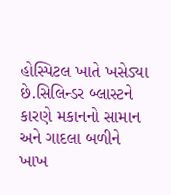હોસ્પિટલ ખાતે ખસેડ્યા છે.સિલિન્ડર બ્લાસ્ટને કારણે મકાનનો સામાન અને ગાદલા બળીને ખાખ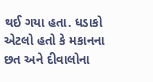થઈ ગયા હતા. ધડાકો એટલો હતો કે મકાનના છત અને દીવાલોના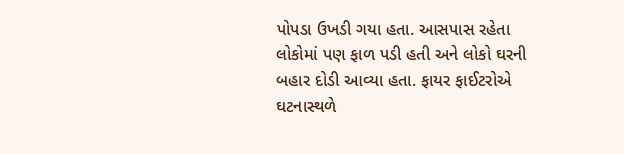પોપડા ઉખડી ગયા હતા. આસપાસ રહેતા લોકોમાં પણ ફાળ પડી હતી અને લોકો ઘરની બહાર દોડી આવ્યા હતા. ફાયર ફાઈટરોએ ઘટનાસ્થળે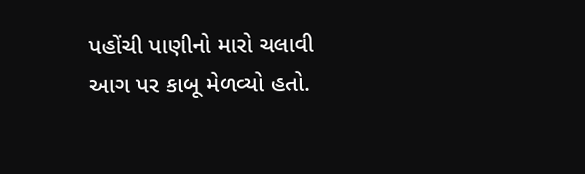પહોંચી પાણીનો મારો ચલાવી આગ પર કાબૂ મેળવ્યો હતો.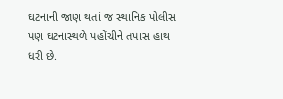ઘટનાની જાણ થતાં જ સ્થાનિક પોલીસ પણ ઘટનાસ્થળે પહોંચીને તપાસ હાથ ધરી છે.